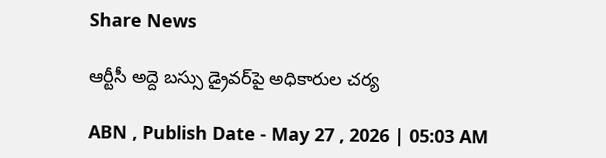Share News

ఆర్టీసీ అద్దె బస్సు డ్రైవర్‌పై అధికారుల చర్య

ABN , Publish Date - May 27 , 2026 | 05:03 AM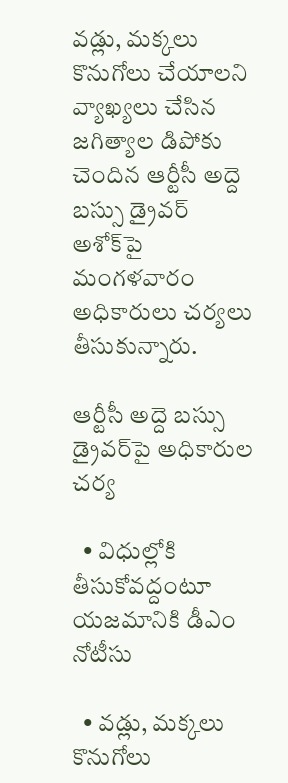వడ్లు, మక్కలు కొనుగోలు చేయాలని వ్యాఖ్యలు చేసిన జగిత్యాల డిపోకు చెందిన ఆర్టీసీ అద్దె బస్సు డ్రైవర్‌ అశోక్‌పై మంగళవారం అధికారులు చర్యలు తీసుకున్నారు.

ఆర్టీసీ అద్దె బస్సు డ్రైవర్‌పై అధికారుల చర్య

  • విధుల్లోకి తీసుకోవద్దంటూ యజమానికి డీఎం నోటీసు

  • వడ్లు, మక్కలు కొనుగోలు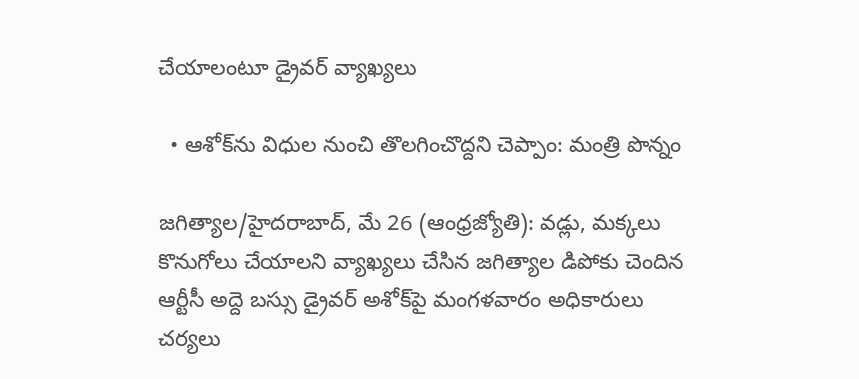చేయాలంటూ డ్రైవర్‌ వ్యాఖ్యలు

  • ఆశోక్‌ను విధుల నుంచి తొలగించొద్దని చెప్పాం: మంత్రి పొన్నం

జగిత్యాల/హైదరాబాద్‌, మే 26 (ఆంధ్రజ్యోతి): వడ్లు, మక్కలు కొనుగోలు చేయాలని వ్యాఖ్యలు చేసిన జగిత్యాల డిపోకు చెందిన ఆర్టీసీ అద్దె బస్సు డ్రైవర్‌ అశోక్‌పై మంగళవారం అధికారులు చర్యలు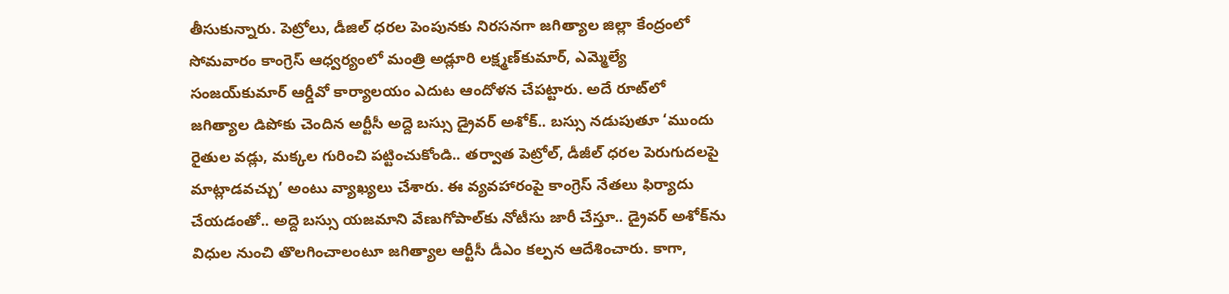తీసుకున్నారు. పెట్రోలు, డీజిల్‌ ధరల పెంపునకు నిరసనగా జగిత్యాల జిల్లా కేంద్రంలో సోమవారం కాంగ్రెస్‌ ఆధ్వర్యంలో మంత్రి అడ్లూరి లక్ష్మణ్‌కుమార్‌, ఎమ్మెల్యే సంజయ్‌కుమార్‌ ఆర్డీవో కార్యాలయం ఎదుట ఆందోళన చేపట్టారు. అదే రూట్‌లో జగిత్యాల డిపోకు చెందిన అర్టీసీ అద్దె బస్సు డ్రైవర్‌ అశోక్‌.. బస్సు నడుపుతూ ‘ముందు రైతుల వడ్లు, మక్కల గురించి పట్టించుకోండి.. తర్వాత పెట్రోల్‌, డీజీల్‌ ధరల పెరుగుదలపై మాట్లాడవచ్చు’ అంటు వ్యాఖ్యలు చేశారు. ఈ వ్యవహారంపై కాంగ్రెస్‌ నేతలు ఫిర్యాదు చేయడంతో.. అద్దె బస్సు యజమాని వేణుగోపాల్‌కు నోటీసు జారీ చేస్తూ.. డ్రైవర్‌ అశోక్‌ను విధుల నుంచి తొలగించాలంటూ జగిత్యాల ఆర్టీసీ డీఎం కల్పన ఆదేశించారు. కాగా,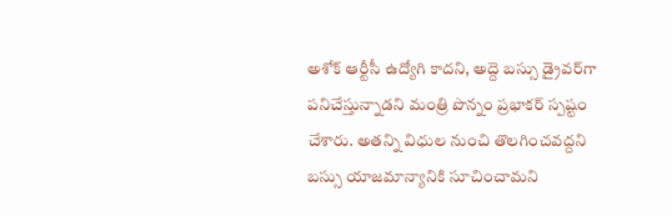అశోక్‌ ఆర్టీసీ ఉద్యోగి కాదని, అద్దె బస్సు డ్రైవర్‌గా పనిచేస్తున్నాడని మంత్రి పొన్నం ప్రభాకర్‌ స్పష్టం చేశారు. అతన్ని విధుల నుంచి తొలగించవద్దని బస్సు యాజమాన్యానికి సూచించామని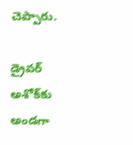చెప్పారు.

డ్రైవర్‌ అశోక్‌కు అండగా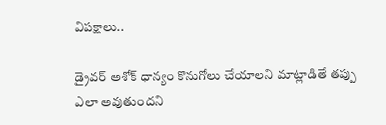విపక్షాలు..

డ్రైవర్‌ అశోక్‌ ధాన్యం కొనుగోలు చేయాలని మాట్లాడితే తప్పు ఎలా అవుతుందని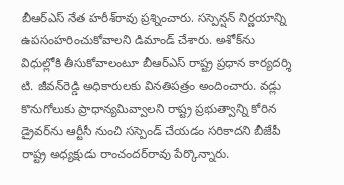బీఆర్‌ఎస్‌ నేత హరీశ్‌రావు ప్రశ్నించారు. సస్పెన్షన్‌ నిర్ణయాన్ని ఉపసంహరించుకోవాలని డిమాండ్‌ చేశారు. అశోక్‌ను విధుల్లోకి తీసుకోవాలంటూ బీఆర్‌ఎస్‌ రాష్ట్ర ప్రధాన కార్యదర్శి టి. జీవన్‌రెడ్డి అధికారులకు వినతిపత్రం అందించారు. వడ్లు కొనుగోలుకు ప్రాధాన్యమివ్వాలని రాష్ట్ర ప్రభుత్వాన్ని కోరిన డ్రైవర్‌ను ఆర్టీసీ నుంచి సస్పెండ్‌ చేయడం సరికాదని బీజేపీ రాష్ట్ర అధ్యక్షుడు రాంచందర్‌రావు పేర్కొన్నారు.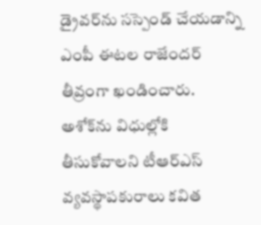డ్రైవర్‌ను సస్పెండ్‌ చేయడాన్ని ఎంపీ ఈటల రాజేందర్‌ తీవ్రంగా ఖండించారు. అశోక్‌ను విధుల్లోకి తీసుకోవాలని టీఆర్‌ఎస్‌ వ్యవస్థాపకురాలు కవిత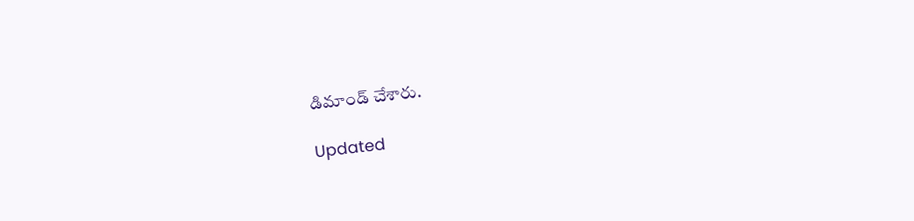డిమాండ్‌ చేశారు.

Updated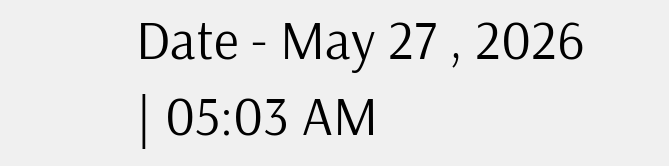Date - May 27 , 2026 | 05:03 AM